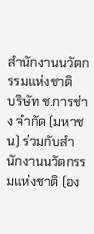สำนักงานนวัตกรรมแห่งชาติ
บริษัท ช.การช่าง จำกัด (มหาชน) ร่วมกับสำนักงานนวัตกรรมแห่งชาติ (อง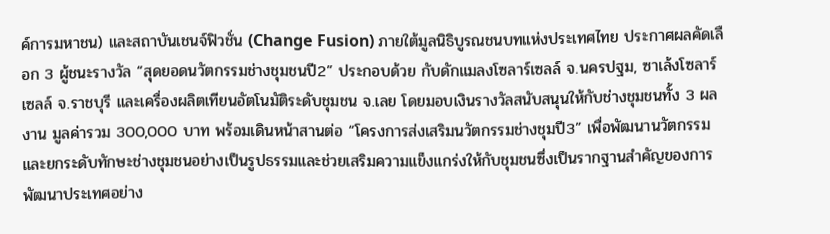ค์การมหาชน) และสถาบันเชนจ์ฟิวชั่น (Change Fusion) ภายใต้มูลนิธิบูรณชนบทแห่งประเทศไทย ประกาศผลคัดเลือก 3 ผู้ชนะรางวัล “สุดยอดนวัตกรรมช่างชุมชนปี2” ประกอบด้วย กับดักแมลงโซลาร์เซลล์ จ.นครปฐม, ซาเล้งโซลาร์เซลล์ จ.ราชบุรี และเครื่องผลิตเทียนอัตโนมัติระดับชุมชน จ.เลย โดยมอบเงินรางวัลสนับสนุนให้กับช่างชุมชนทั้ง 3 ผลงาน มูลค่ารวม 300,000 บาท พร้อมเดินหน้าสานต่อ “โครงการส่งเสริมนวัตกรรมช่างชุมปี3” เพื่อพัฒนานวัตกรรมและยกระดับทักษะช่างชุมชนอย่างเป็นรูปธรรมและช่วยเสริมความแข็งแกร่งให้กับชุมชนซึ่งเป็นรากฐานสำคัญของการพัฒนาประเทศอย่าง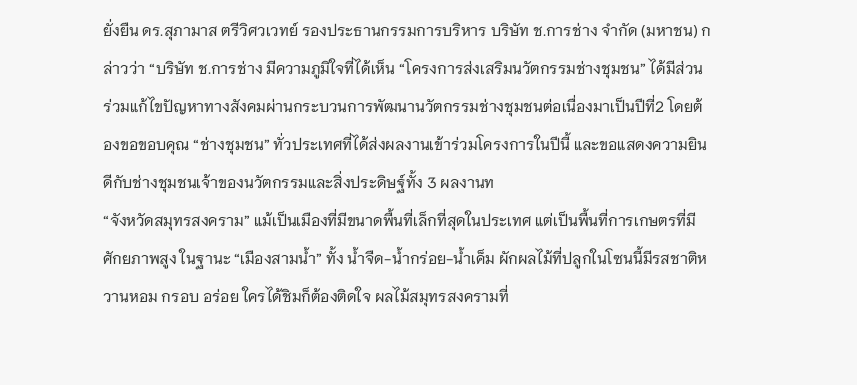ยั่งยืน ดร.สุภามาส ตรีวิศวเวทย์ รองประธานกรรมการบริหาร บริษัท ช.การช่าง จำกัด (มหาชน) กล่าวว่า “บริษัท ช.การช่าง มีความภูมิใจที่ได้เห็น “โครงการส่งเสริมนวัตกรรมช่างชุมชน” ได้มีส่วนร่วมแก้ไขปัญหาทางสังคมผ่านกระบวนการพัฒนานวัตกรรมช่างชุมชนต่อเนื่องมาเป็นปีที่2 โดยต้องขอขอบคุณ “ช่างชุมชน” ทั่วประเทศที่ได้ส่งผลงานเข้าร่วมโครงการในปีนี้ และขอแสดงความยินดีกับช่างชุมชนเจ้าของนวัตกรรมและสิ่งประดิษฐ์ทั้ง 3 ผลงานท
“จังหวัดสมุทรสงคราม” แม้เป็นเมืองที่มีขนาดพื้นที่เล็กที่สุดในประเทศ แต่เป็นพื้นที่การเกษตรที่มีศักยภาพสูง ในฐานะ “เมืองสามน้ำ” ทั้ง น้ำจืด-น้ำกร่อย-น้ำเค็ม ผักผลไม้ที่ปลูกในโซนนี้มีรสชาติหวานหอม กรอบ อร่อย ใครได้ชิมก็ต้องติดใจ ผลไม้สมุทรสงครามที่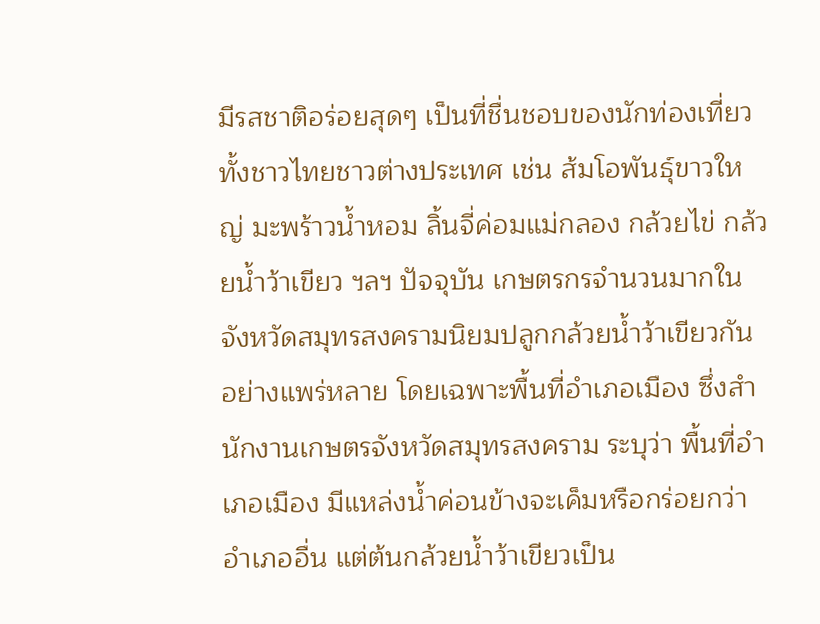มีรสชาติอร่อยสุดๆ เป็นที่ชื่นชอบของนักท่องเที่ยวทั้งชาวไทยชาวต่างประเทศ เช่น ส้มโอพันธุ์ขาวใหญ่ มะพร้าวน้ำหอม ลิ้นจี่ค่อมแม่กลอง กล้วยไข่ กล้วยน้ำว้าเขียว ฯลฯ ปัจจุบัน เกษตรกรจำนวนมากในจังหวัดสมุทรสงครามนิยมปลูกกล้วยน้ำว้าเขียวกันอย่างแพร่หลาย โดยเฉพาะพื้นที่อำเภอเมือง ซึ่งสำนักงานเกษตรจังหวัดสมุทรสงคราม ระบุว่า พื้นที่อำเภอเมือง มีแหล่งน้ำค่อนข้างจะเค็มหรือกร่อยกว่าอำเภออื่น แต่ต้นกล้วยน้ำว้าเขียวเป็น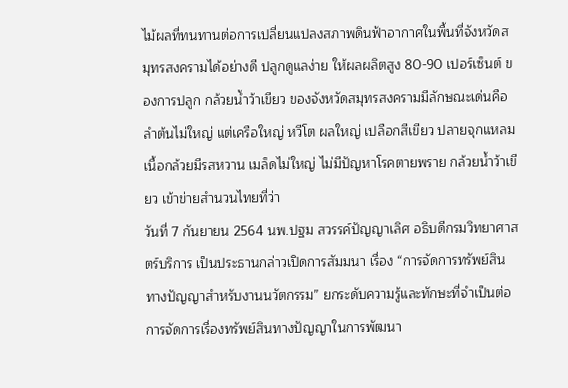ไม้ผลที่ทนทานต่อการเปลี่ยนแปลงสภาพดินฟ้าอากาศในพื้นที่จังหวัดสมุทรสงครามได้อย่างดี ปลูกดูแลง่าย ให้ผลผลิตสูง 80-90 เปอร์เซ็นต์ ของการปลูก กล้วยน้ำว้าเขียว ของจังหวัดสมุทรสงครามมีลักษณะเด่นคือ ลำต้นไม่ใหญ่ แต่เครือใหญ่ หวีโต ผลใหญ่ เปลือกสีเขียว ปลายจุกแหลม เนื้อกล้วยมีรสหวาน เมล็ดไม่ใหญ่ ไม่มีปัญหาโรคตายพราย กล้วยน้ำว้าเขียว เข้าข่ายสำนวนไทยที่ว่า
วันที่ 7 กันยายน 2564 นพ.ปฐม สวรรค์ปัญญาเลิศ อธิบดีกรมวิทยาศาสตร์บริการ เป็นประธานกล่าวเปิดการสัมมนา เรื่อง “การจัดการทรัพย์สินทางปัญญาสำหรับงานนวัตกรรม” ยกระดับความรู้และทักษะที่จำเป็นต่อการจัดการเรื่องทรัพย์สินทางปัญญาในการพัฒนา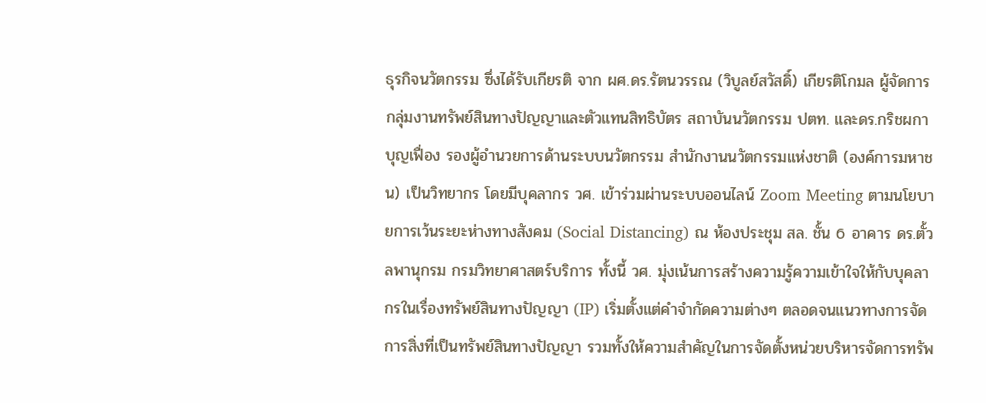ธุรกิจนวัตกรรม ซึ่งได้รับเกียรติ จาก ผศ.ดร.รัตนวรรณ (วิบูลย์สวัสดิ์) เกียรติโกมล ผู้จัดการกลุ่มงานทรัพย์สินทางปัญญาและตัวแทนสิทธิบัตร สถาบันนวัตกรรม ปตท. และดร.กริชผกา บุญเฟื่อง รองผู้อำนวยการด้านระบบนวัตกรรม สำนักงานนวัตกรรมแห่งชาติ (องค์การมหาชน) เป็นวิทยากร โดยมีบุคลากร วศ. เข้าร่วมผ่านระบบออนไลน์ Zoom Meeting ตามนโยบายการเว้นระยะห่างทางสังคม (Social Distancing) ณ ห้องประชุม สล. ชั้น 6 อาคาร ดร.ตั้วลพานุกรม กรมวิทยาศาสตร์บริการ ทั้งนี้ วศ. มุ่งเน้นการสร้างความรู้ความเข้าใจให้กับบุคลากรในเรื่องทรัพย์สินทางปัญญา (IP) เริ่มตั้งแต่คำจำกัดความต่างๆ ตลอดจนแนวทางการจัดการสิ่งที่เป็นทรัพย์สินทางปัญญา รวมทั้งให้ความสำคัญในการจัดตั้งหน่วยบริหารจัดการทรัพ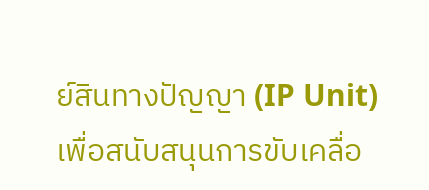ย์สินทางปัญญา (IP Unit) เพื่อสนับสนุนการขับเคลื่อ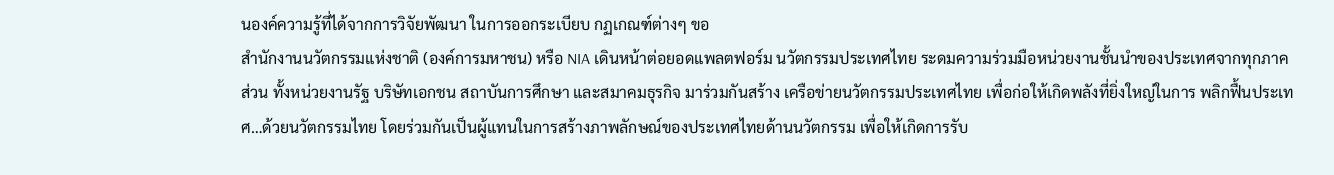นองค์ความรู้ที่ได้จากการวิจัยพัฒนา ในการออกระเบียบ กฏเกณฑ์ต่างๆ ขอ
สำนักงานนวัตกรรมแห่งชาติ (องค์การมหาชน) หรือ NIA เดินหน้าต่อยอดแพลตฟอร์ม นวัตกรรมประเทศไทย ระดมความร่วมมือหน่วยงานชั้นนำของประเทศจากทุกภาคส่วน ทั้งหน่วยงานรัฐ บริษัทเอกชน สถาบันการศึกษา และสมาคมธุรกิจ มาร่วมกันสร้าง เครือข่ายนวัตกรรมประเทศไทย เพื่อก่อให้เกิดพลังที่ยิ่งใหญ่ในการ พลิกฟื้นประเทศ…ด้วยนวัตกรรมไทย โดยร่วมกันเป็นผู้แทนในการสร้างภาพลักษณ์ของประเทศไทยด้านนวัตกรรม เพื่อให้เกิดการรับ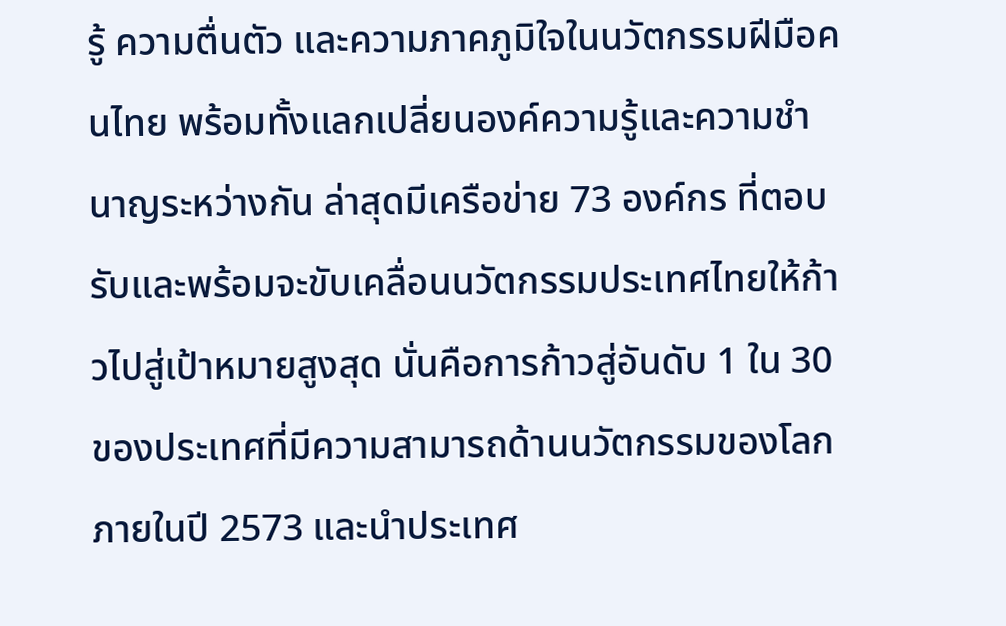รู้ ความตื่นตัว และความภาคภูมิใจในนวัตกรรมฝีมือคนไทย พร้อมทั้งแลกเปลี่ยนองค์ความรู้และความชำนาญระหว่างกัน ล่าสุดมีเครือข่าย 73 องค์กร ที่ตอบรับและพร้อมจะขับเคลื่อนนวัตกรรมประเทศไทยให้ก้าวไปสู่เป้าหมายสูงสุด นั่นคือการก้าวสู่อันดับ 1 ใน 30 ของประเทศที่มีความสามารถด้านนวัตกรรมของโลก ภายในปี 2573 และนำประเทศ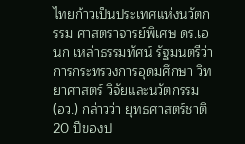ไทยก้าวเป็นประเทศแห่งนวัตกรรม ศาสตราจารย์พิเศษ ดร.เอนก เหล่าธรรมทัศน์ รัฐมนตรีว่าการกระทรวงการอุดมศึกษา วิทยาศาสตร์ วิจัยและนวัตกรรม (อว.) กล่าวว่า ยุทธศาสตร์ชาติ 20 ปีของป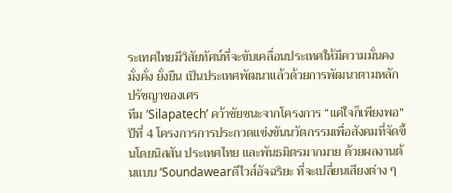ระเทศไทยมีวิสัยทัศน์ที่จะขับเคลื่อนประเทศให้มีความมั่นคง มั่งคั่ง ยั่งยืน เป็นประเทศพัฒนาแล้วด้วยการพัฒนาตามหลักปรัชญาของเศร
ทีม ‘Silapatech’ คว้าชัยชนะจากโครงการ “แค่ใจก็เพียงพอ” ปีที่ 4 โครงการการประกวดแข่งขันนวัตกรรมเพื่อสังคมที่จัดขึ้นโดยนิสสัน ประเทศไทย และพันธมิตรมากมาย ด้วยผลงานต้นแบบ ‘Soundawearดีไวส์อัจฉริยะ ที่จะเปลี่ยนเสียงต่าง ๆ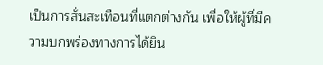เป็นการสั่นสะเทือนที่แตกต่างกัน เพื่อให้ผู้ที่มีความบกพร่องทางการได้ยิน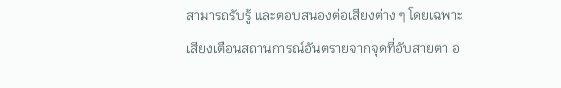สามารถรับรู้ และตอบสนองต่อเสียงต่าง ๆ โดยเฉพาะเสียงเตือนสถานการณ์อันตรายจากจุดที่อับสายตา อ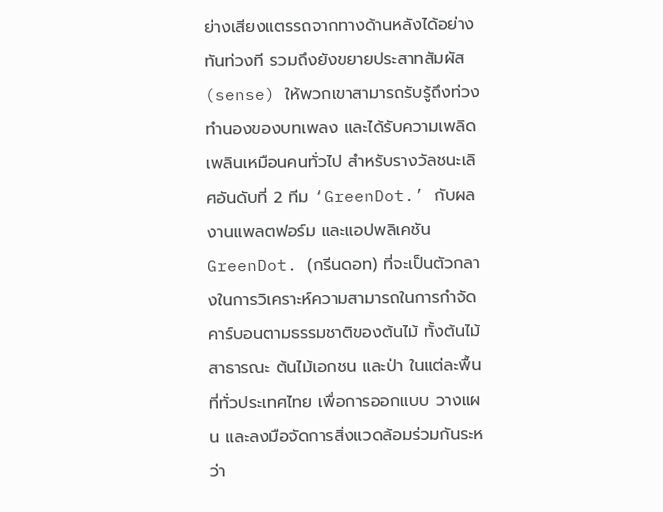ย่างเสียงแตรรถจากทางด้านหลังได้อย่างทันท่วงที รวมถึงยังขยายประสาทสัมผัส (sense) ให้พวกเขาสามารถรับรู้ถึงท่วงทำนองของบทเพลง และได้รับความเพลิดเพลินเหมือนคนทั่วไป สำหรับรางวัลชนะเลิศอันดับที่ 2 ทีม ‘GreenDot.’ กับผลงานแพลตฟอร์ม และแอปพลิเคชัน GreenDot. (กรีนดอท) ที่จะเป็นตัวกลางในการวิเคราะห์ความสามารถในการกำจัดคาร์บอนตามธรรมชาติของต้นไม้ ทั้งต้นไม้สาธารณะ ต้นไม้เอกชน และป่า ในแต่ละพื้นที่ทั่วประเทศไทย เพื่อการออกแบบ วางแผน และลงมือจัดการสิ่งแวดล้อมร่วมกันระหว่า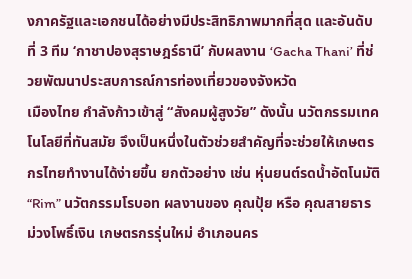งภาครัฐและเอกชนได้อย่างมีประสิทธิภาพมากที่สุด และอันดับที่ 3 ทีม ‘กาชาปองสุราษฎร์ธานี’ กับผลงาน ‘Gacha Thani’ ที่ช่วยพัฒนาประสบการณ์การท่องเที่ยวของจังหวัด
เมืองไทย กำลังก้าวเข้าสู่ “สังคมผู้สูงวัย” ดังนั้น นวัตกรรมเทคโนโลยีที่ทันสมัย จึงเป็นหนึ่งในตัวช่วยสำคัญที่จะช่วยให้เกษตรกรไทยทำงานได้ง่ายขึ้น ยกตัวอย่าง เช่น หุ่นยนต์รดน้ำอัตโนมัติ “Rim” นวัตกรรมโรบอท ผลงานของ คุณปุ้ย หรือ คุณสายธาร ม่วงโพธิ์เงิน เกษตรกรรุ่นใหม่ อำเภอนคร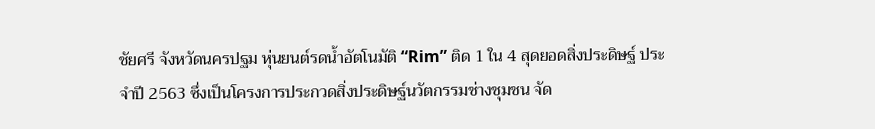ชัยศรี จังหวัดนครปฐม หุ่นยนต์รดน้ำอัตโนมัติ “Rim” ติด 1 ใน 4 สุดยอดสิ่งประดิษฐ์ ประจำปี 2563 ซึ่งเป็นโครงการประกวดสิ่งประดิษฐ์นวัตกรรมช่างชุมชน จัด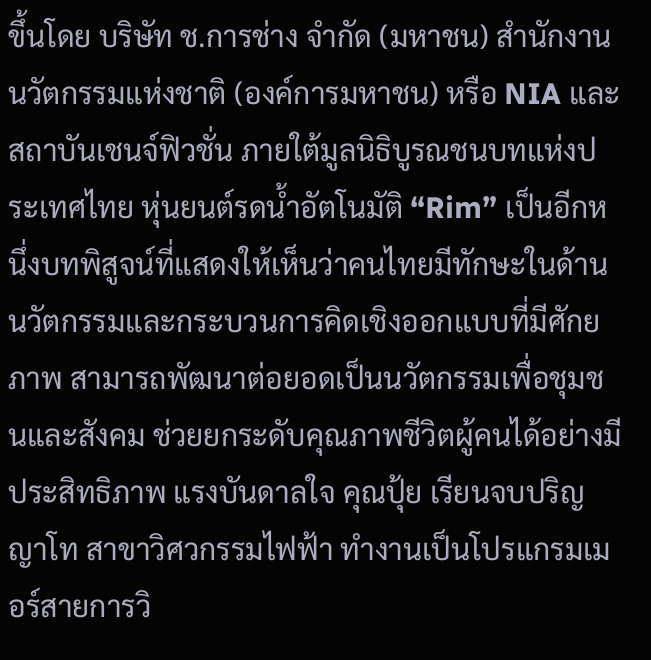ขึ้นโดย บริษัท ช.การช่าง จำกัด (มหาชน) สำนักงานนวัตกรรมแห่งชาติ (องค์การมหาชน) หรือ NIA และสถาบันเชนจ์ฟิวชั่น ภายใต้มูลนิธิบูรณชนบทแห่งประเทศไทย หุ่นยนต์รดน้ำอัตโนมัติ “Rim” เป็นอีกหนึ่งบทพิสูจน์ที่แสดงให้เห็นว่าคนไทยมีทักษะในด้านนวัตกรรมและกระบวนการคิดเชิงออกแบบที่มีศักยภาพ สามารถพัฒนาต่อยอดเป็นนวัตกรรมเพื่อชุมชนและสังคม ช่วยยกระดับคุณภาพชีวิตผู้คนได้อย่างมีประสิทธิภาพ แรงบันดาลใจ คุณปุ้ย เรียนจบปริญญาโท สาขาวิศวกรรมไฟฟ้า ทำงานเป็นโปรแกรมเมอร์สายการวิ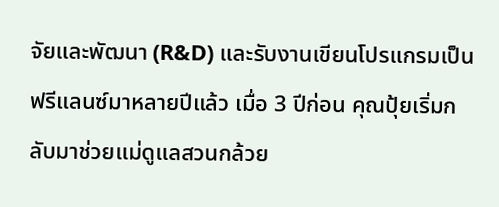จัยและพัฒนา (R&D) และรับงานเขียนโปรแกรมเป็นฟรีแลนซ์มาหลายปีแล้ว เมื่อ 3 ปีก่อน คุณปุ้ยเริ่มกลับมาช่วยแม่ดูแลสวนกล้วย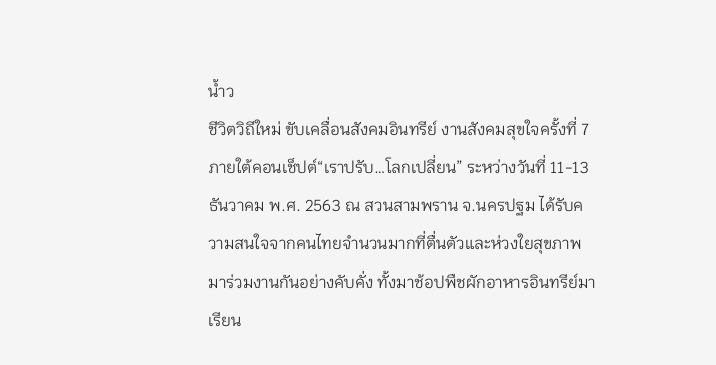น้ำว
ชีวิตวิถีใหม่ ขับเคลื่อนสังคมอินทรีย์ งานสังคมสุขใจครั้งที่ 7ภายใต้คอนเช็ปต์“เราปรับ…โลกเปลี่ยน” ระหว่างวันที่ 11-13 ธันวาคม พ.ศ. 2563 ณ สวนสามพราน จ.นครปฐม ได้รับความสนใจจากคนไทยจำนวนมากที่ตื่นตัวและห่วงใยสุขภาพ มาร่วมงานกันอย่างคับคั่ง ทั้งมาช้อปพืชผักอาหารอินทรีย์มาเรียน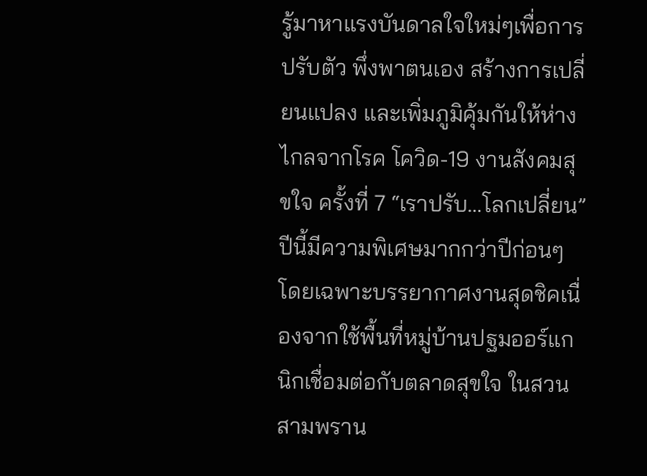รู้มาหาแรงบันดาลใจใหม่ๆเพื่อการปรับตัว พึ่งพาตนเอง สร้างการเปลี่ยนแปลง และเพิ่มภูมิคุ้มกันให้ห่างไกลจากโรค โควิด-19 งานสังคมสุขใจ ครั้งที่ 7 “เราปรับ…โลกเปลี่ยน” ปีนี้มีความพิเศษมากกว่าปีก่อนๆ โดยเฉพาะบรรยากาศงานสุดชิคเนื่องจากใช้พื้นที่หมู่บ้านปฐมออร์แกนิกเชื่อมต่อกับตลาดสุขใจ ในสวนสามพราน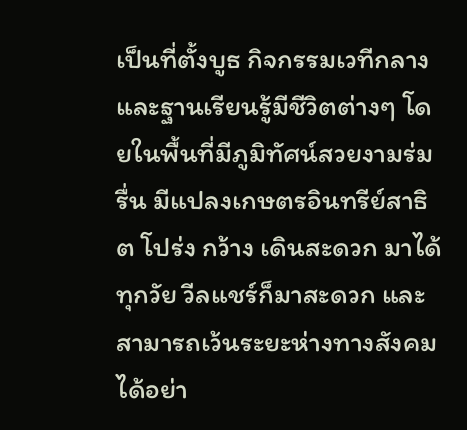เป็นที่ตั้งบูธ กิจกรรมเวทีกลาง และฐานเรียนรู้มีชีวิตต่างๆ โดยในพื้นที่มีภูมิทัศน์สวยงามร่มรื่น มีแปลงเกษตรอินทรีย์สาธิต โปร่ง กว้าง เดินสะดวก มาได้ทุกวัย วีลแชร์ก็มาสะดวก และสามารถเว้นระยะห่างทางสังคมได้อย่า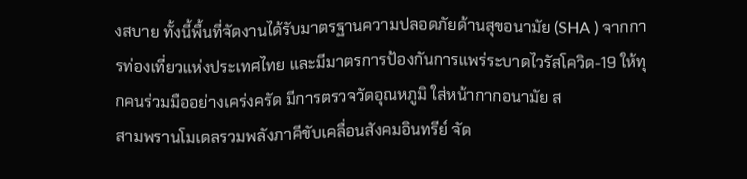งสบาย ทั้งนี้พื้นที่จัดงานได้รับมาตรฐานความปลอดภัยด้านสุขอนามัย (SHA ) จากการท่องเที่ยวแห่งประเทศไทย และมีมาตรการป้องกันการแพร่ระบาดไวรัสโควิด-19 ให้ทุกคนร่วมมืออย่างเคร่งครัด มีการตรวจวัดอุณหภูมิ ใส่หน้ากากอนามัย ส
สามพรานโมเดลรวมพลังภาคีขับเคลื่อนสังคมอินทรีย์ จัด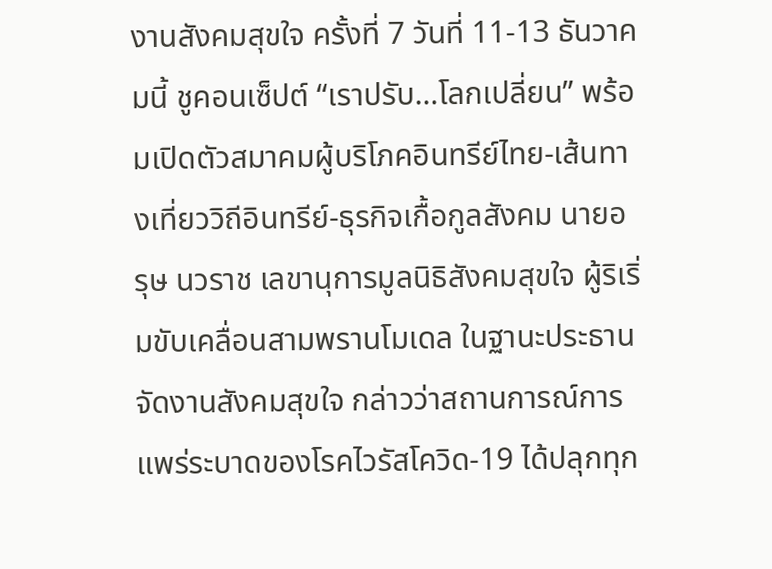งานสังคมสุขใจ ครั้งที่ 7 วันที่ 11-13 ธันวาคมนี้ ชูคอนเซ็ปต์ “เราปรับ…โลกเปลี่ยน” พร้อมเปิดตัวสมาคมผู้บริโภคอินทรีย์ไทย-เส้นทางเที่ยววิถีอินทรีย์-ธุรกิจเกื้อกูลสังคม นายอรุษ นวราช เลขานุการมูลนิธิสังคมสุขใจ ผู้ริเริ่มขับเคลื่อนสามพรานโมเดล ในฐานะประธานจัดงานสังคมสุขใจ กล่าวว่าสถานการณ์การแพร่ระบาดของโรคไวรัสโควิด-19 ได้ปลุกทุก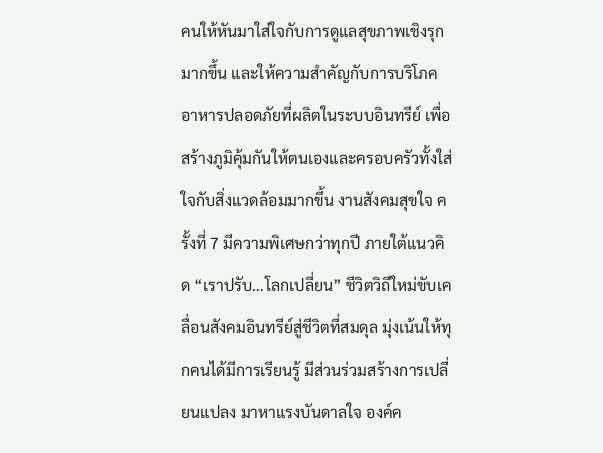คนให้หันมาใส่ใจกับการดูแลสุขภาพเชิงรุกมากขึ้น และให้ความสำคัญกับการบริโภคอาหารปลอดภัยที่ผลิตในระบบอินทรีย์ เพื่อสร้างภูมิคุ้มกันให้ตนเองและครอบครัวทั้งใส่ใจกับสิ่งแวดล้อมมากขึ้น งานสังคมสุขใจ ครั้งที่ 7 มีความพิเศษกว่าทุกปี ภายใต้แนวคิด “เราปรับ…โลกเปลี่ยน” ชีวิตวิถีใหม่ขับเคลื่อนสังคมอินทรีย์สู่ชีวิตที่สมดุล มุ่งเน้นให้ทุกคนได้มีการเรียนรู้ มีส่วนร่วมสร้างการเปลี่ยนแปลง มาหาแรงบันดาลใจ องค์ค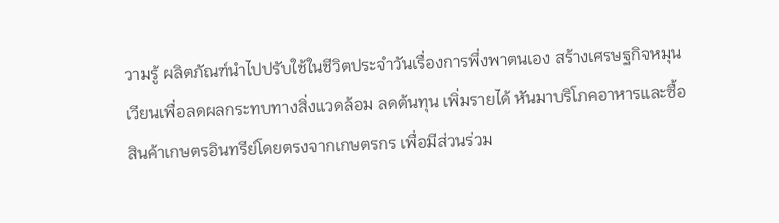วามรู้ ผลิตภัณฑ์นำไปปรับใช้ในชีวิตประจำวันเรื่องการพึ่งพาตนเอง สร้างเศรษฐกิจหมุนเวียนเพื่อลดผลกระทบทางสิ่งแวดล้อม ลดต้นทุน เพิ่มรายได้ หันมาบริโภคอาหารและซื้อสินค้าเกษตรอินทรีย์โดยตรงจากเกษตรกร เพื่อมีส่วนร่วม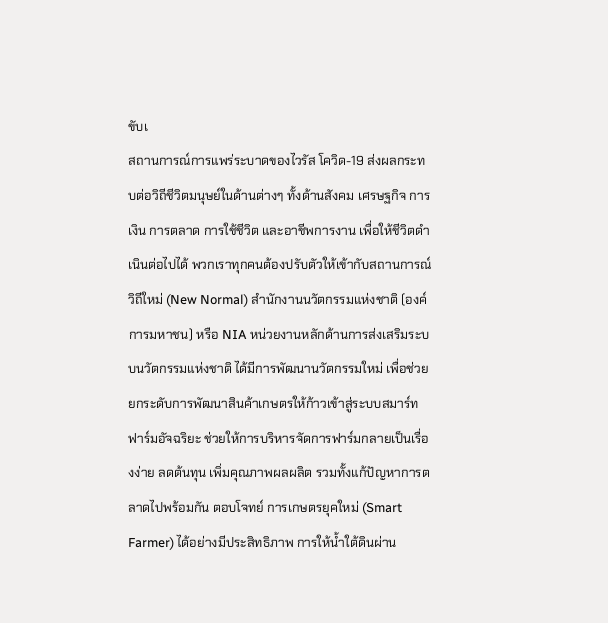ขับเ
สถานการณ์การแพร่ระบาดของไวรัส โควิด-19 ส่งผลกระทบต่อวิถีชีวิตมนุษย์ในด้านต่างๆ ทั้งด้านสังคม เศรษฐกิจ การเงิน การตลาด การใช้ชีวิต และอาชีพการงาน เพื่อให้ชีวิตดำเนินต่อไปได้ พวกเราทุกคนต้องปรับตัวให้เข้ากับสถานการณ์วิถีใหม่ (New Normal) สำนักงานนวัตกรรมแห่งชาติ (องค์การมหาชน) หรือ NIA หน่วยงานหลักด้านการส่งเสริมระบบนวัตกรรมแห่งชาติ ได้มีการพัฒนานวัตกรรมใหม่ เพื่อช่วยยกระดับการพัฒนาสินค้าเกษตรให้ก้าวเข้าสู่ระบบสมาร์ทฟาร์มอัจฉริยะ ช่วยให้การบริหารจัดการฟาร์มกลายเป็นเรื่องง่าย ลดต้นทุน เพิ่มคุณภาพผลผลิต รวมทั้งแก้ปัญหาการตลาดไปพร้อมกัน ตอบโจทย์ การเกษตรยุคใหม่ (Smart Farmer) ได้อย่างมีประสิทธิภาพ การให้น้ำใต้ดินผ่าน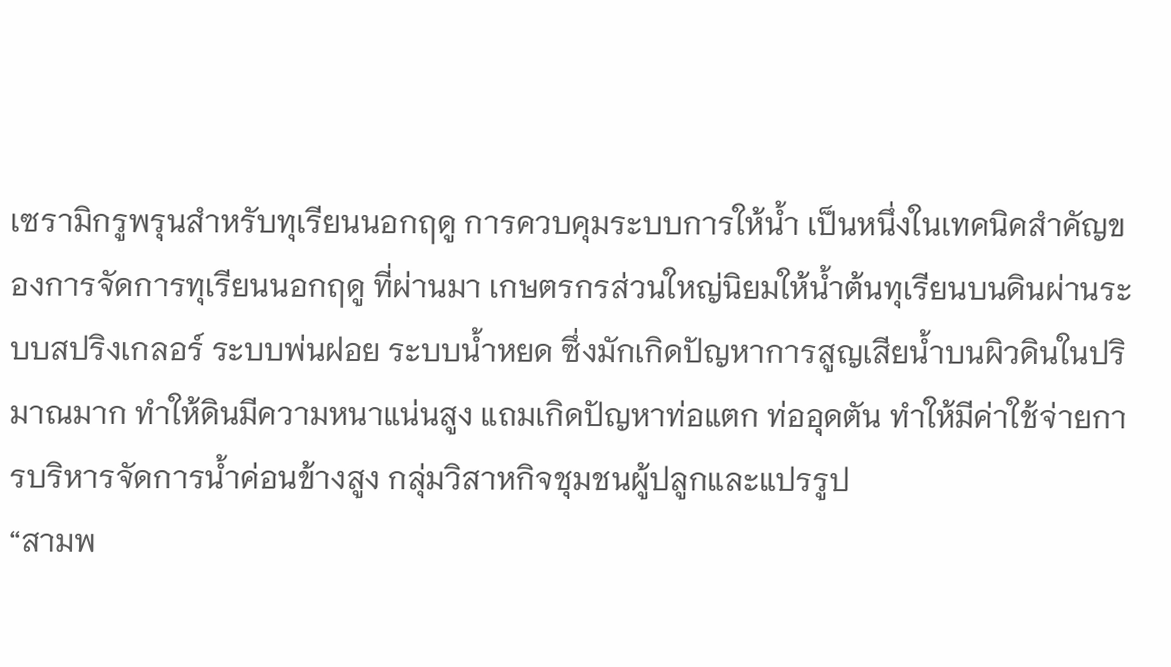เซรามิกรูพรุนสำหรับทุเรียนนอกฤดู การควบคุมระบบการให้น้ำ เป็นหนึ่งในเทคนิคสำคัญของการจัดการทุเรียนนอกฤดู ที่ผ่านมา เกษตรกรส่วนใหญ่นิยมให้น้ำต้นทุเรียนบนดินผ่านระบบสปริงเกลอร์ ระบบพ่นฝอย ระบบน้ำหยด ซึ่งมักเกิดปัญหาการสูญเสียน้ำบนผิวดินในปริมาณมาก ทำให้ดินมีความหนาแน่นสูง แถมเกิดปัญหาท่อแตก ท่ออุดตัน ทำให้มีค่าใช้จ่ายการบริหารจัดการน้ำค่อนข้างสูง กลุ่มวิสาหกิจชุมชนผู้ปลูกและแปรรูป
“สามพ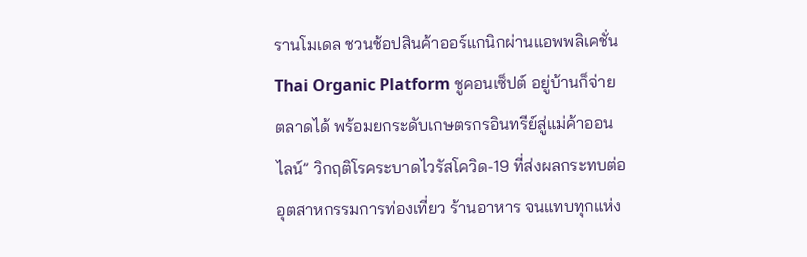รานโมเดล ชวนช้อปสินค้าออร์แกนิกผ่านแอพพลิเคชั่น Thai Organic Platform ชูคอนเซ็ปต์ อยู่บ้านก็จ่ายตลาดได้ พร้อมยกระดับเกษตรกรอินทรีย์สู่แม่ค้าออนไลน์” วิกฤติโรคระบาดไวรัสโควิด-19 ที่ส่งผลกระทบต่ออุตสาหกรรมการท่องเที่ยว ร้านอาหาร จนแทบทุกแห่ง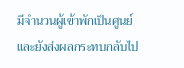มีจำนวนผู้เข้าพักเป็นศูนย์ และยังส่งผลกระทบกลับไป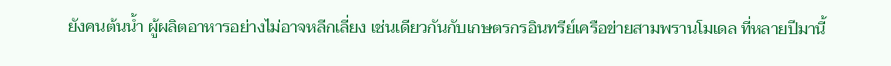ยังคนต้นน้ำ ผู้ผลิตอาหารอย่างไม่อาจหลีกเลี่ยง เช่นเดียวกันกับเกษตรกรอินทรีย์เครือข่ายสามพรานโมเดล ที่หลายปีมานี้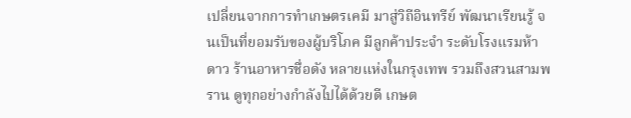เปลี่ยนจากการทำเกษตรเคมี มาสู่วิถีอินทรีย์ พัฒนาเรียนรู้ จนเป็นที่ยอมรับของผู้บริโภค มีลูกค้าประจำ ระดับโรงแรมห้าดาว ร้านอาหารชื่อดัง หลายแห่งในกรุงเทพ รวมถึงสวนสามพราน ดูทุกอย่างกำลังไปได้ด้วยดี เกษต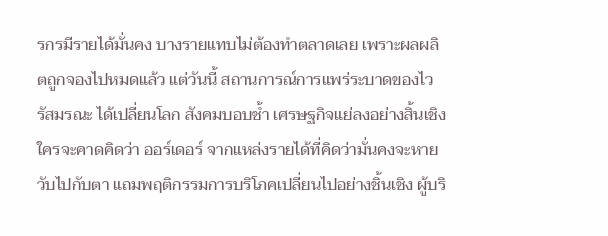รกรมีรายได้มั่นคง บางรายแทบไม่ต้องทำตลาดเลย เพราะผลผลิตถูกจองไปหมดแล้ว แต่วันนี้ สถานการณ์การแพร่ระบาดของไวรัสมรณะ ได้เปลี่ยนโลก สังคมบอบช้ำ เศรษฐกิจแย่ลงอย่างสิ้นเชิง ใครจะคาดคิดว่า ออร์เดอร์ จากแหล่งรายได้ที่คิดว่ามั่นคงจะหายวับไปกับตา แถมพฤติกรรมการบริโภคเปลี่ยนไปอย่างชิ้นเชิง ผู้บริ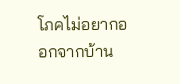โภคไม่อยากออกจากบ้าน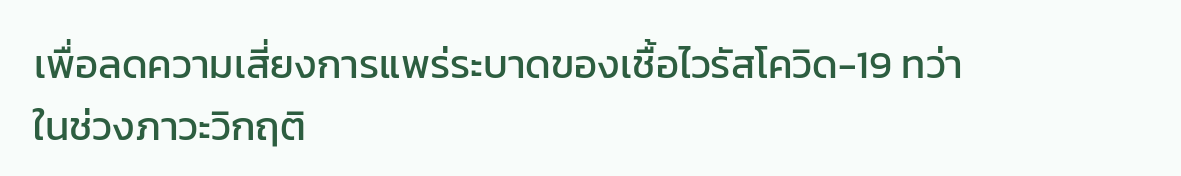เพื่อลดความเสี่ยงการแพร่ระบาดของเชื้อไวรัสโควิด-19 ทว่า ในช่วงภาวะวิกฤติ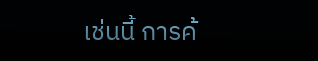เช่นนี้ การค้